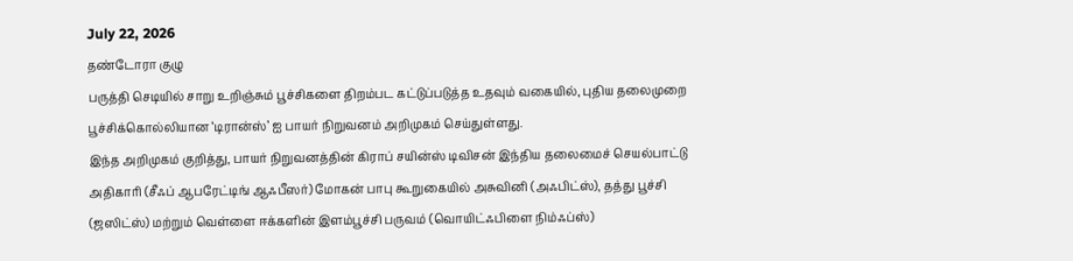July 22, 2026
தண்டோரா குழு
பருத்தி செடியில் சாறு உறிஞ்சும் பூச்சிகளை திறம்பட கட்டுப்படுத்த உதவும் வகையில், புதிய தலைமுறை பூச்சிக்கொல்லியான ‘டிரான்ஸ்’ ஐ பாயர் நிறுவனம் அறிமுகம் செய்துள்ளது.
இந்த அறிமுகம் குறித்து, பாயர் நிறுவனத்தின் கிராப் சயின்ஸ் டிவிசன் இந்திய தலைமைச் செயல்பாட்டு அதிகாரி (சீஃப் ஆபரேட்டிங் ஆஃபீஸர்) மோகன் பாபு கூறுகையில் அசுவினி (அஃபிட்ஸ்), தத்து பூச்சி (ஜஸிட்ஸ்) மற்றும் வெள்ளை ஈக்களின் இளம்பூச்சி பருவம் (வொயிட்ஃபிளை நிம்ஃப்ஸ்)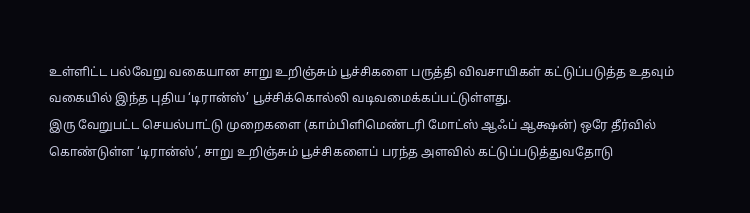உள்ளிட்ட பல்வேறு வகையான சாறு உறிஞ்சும் பூச்சிகளை பருத்தி விவசாயிகள் கட்டுப்படுத்த உதவும் வகையில் இந்த புதிய ‘டிரான்ஸ்’ பூச்சிக்கொல்லி வடிவமைக்கப்பட்டுள்ளது.
இரு வேறுபட்ட செயல்பாட்டு முறைகளை (காம்பிளிமெண்டரி மோட்ஸ் ஆஃப் ஆக்ஷன்) ஒரே தீர்வில் கொண்டுள்ள ‘டிரான்ஸ்’, சாறு உறிஞ்சும் பூச்சிகளைப் பரந்த அளவில் கட்டுப்படுத்துவதோடு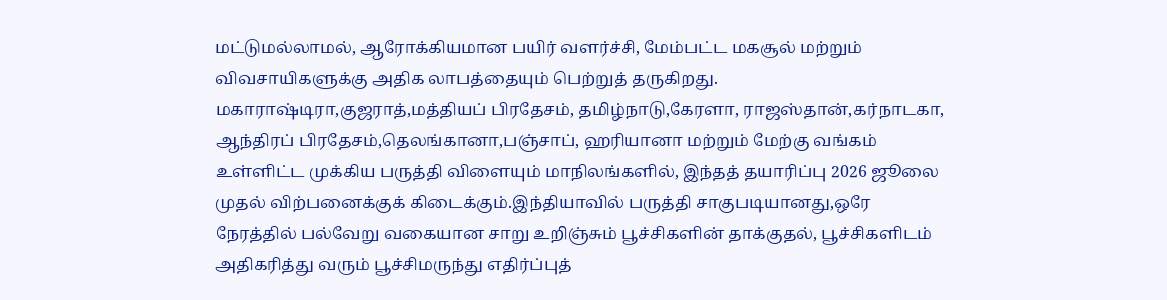மட்டுமல்லாமல், ஆரோக்கியமான பயிர் வளர்ச்சி, மேம்பட்ட மகசூல் மற்றும் விவசாயிகளுக்கு அதிக லாபத்தையும் பெற்றுத் தருகிறது.
மகாராஷ்டிரா,குஜராத்,மத்தியப் பிரதேசம், தமிழ்நாடு,கேரளா, ராஜஸ்தான்,கர்நாடகா, ஆந்திரப் பிரதேசம்,தெலங்கானா,பஞ்சாப், ஹரியானா மற்றும் மேற்கு வங்கம் உள்ளிட்ட முக்கிய பருத்தி விளையும் மாநிலங்களில், இந்தத் தயாரிப்பு 2026 ஜூலை முதல் விற்பனைக்குக் கிடைக்கும்.இந்தியாவில் பருத்தி சாகுபடியானது,ஒரே நேரத்தில் பல்வேறு வகையான சாறு உறிஞ்சும் பூச்சிகளின் தாக்குதல், பூச்சிகளிடம் அதிகரித்து வரும் பூச்சிமருந்து எதிர்ப்புத்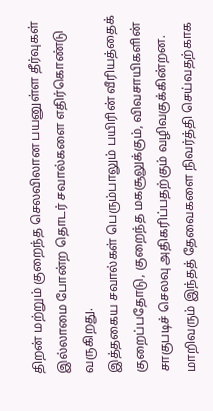திறன் மற்றும் குறைந்த செலவிலான பயனுள்ள தீர்வுகள் இல்லாமை போன்ற தொடர் சவால்களை எதிர்கொண்டு வருகிறது.
இத்தகைய சவால்கள் பெரும்பாலும் பயிரின் வீரியத்தைக் குறைப்பதோடு, குறைந்த மகசூலுக்கும், விவசாயிகளின் சாகுபடிச் செலவு அதிகரிப்பதற்கும் வழிவகுக்கின்றன. மாறிவரும் இந்தத் தேவைகளை நிவர்த்தி செய்வதற்காக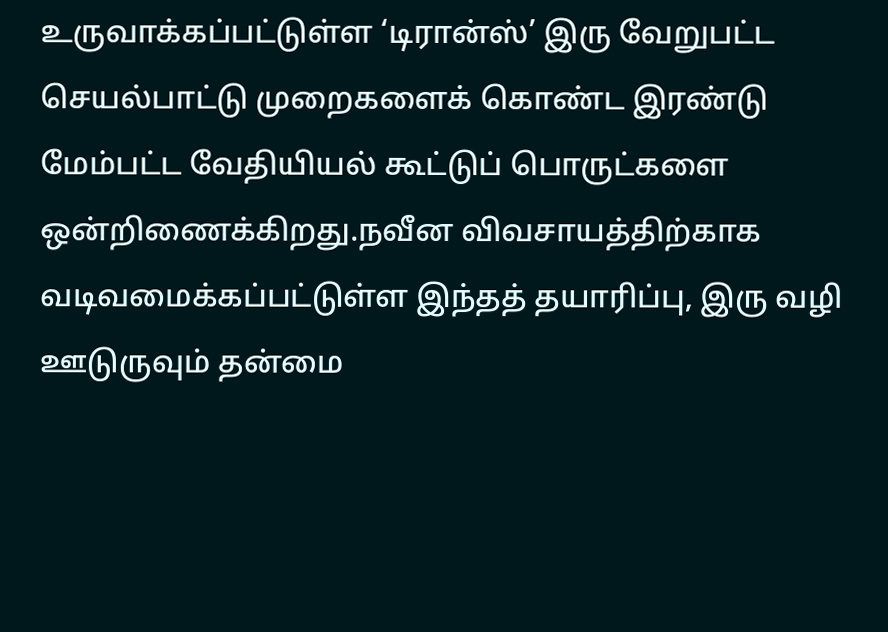உருவாக்கப்பட்டுள்ள ‘டிரான்ஸ்’ இரு வேறுபட்ட செயல்பாட்டு முறைகளைக் கொண்ட இரண்டு மேம்பட்ட வேதியியல் கூட்டுப் பொருட்களை ஒன்றிணைக்கிறது.நவீன விவசாயத்திற்காக வடிவமைக்கப்பட்டுள்ள இந்தத் தயாரிப்பு, இரு வழி ஊடுருவும் தன்மை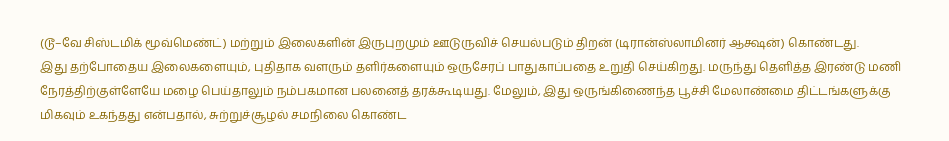(டூ–வே சிஸ்டமிக் மூவ்மெண்ட்) மற்றும் இலைகளின் இருபுறமும் ஊடுருவிச் செயல்படும் திறன் (டிரான்ஸ்லாமினர் ஆக்ஷன்) கொண்டது.
இது தற்போதைய இலைகளையும், புதிதாக வளரும் தளிர்களையும் ஒருசேரப் பாதுகாப்பதை உறுதி செய்கிறது. மருந்து தெளித்த இரண்டு மணி நேரத்திற்குள்ளேயே மழை பெய்தாலும் நம்பகமான பலனைத் தரக்கூடியது. மேலும், இது ஒருங்கிணைந்த பூச்சி மேலாண்மை திட்டங்களுக்கு மிகவும் உகந்தது என்பதால், சுற்றுச்சூழல் சமநிலை கொண்ட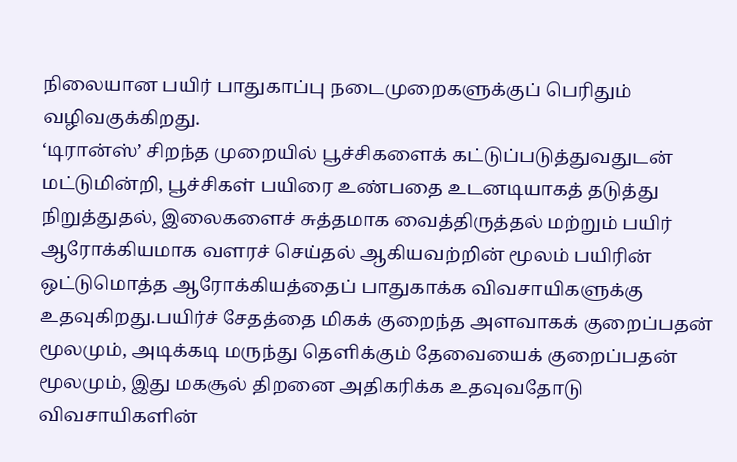நிலையான பயிர் பாதுகாப்பு நடைமுறைகளுக்குப் பெரிதும் வழிவகுக்கிறது.
‘டிரான்ஸ்’ சிறந்த முறையில் பூச்சிகளைக் கட்டுப்படுத்துவதுடன் மட்டுமின்றி, பூச்சிகள் பயிரை உண்பதை உடனடியாகத் தடுத்து நிறுத்துதல், இலைகளைச் சுத்தமாக வைத்திருத்தல் மற்றும் பயிர் ஆரோக்கியமாக வளரச் செய்தல் ஆகியவற்றின் மூலம் பயிரின் ஒட்டுமொத்த ஆரோக்கியத்தைப் பாதுகாக்க விவசாயிகளுக்கு உதவுகிறது.பயிர்ச் சேதத்தை மிகக் குறைந்த அளவாகக் குறைப்பதன் மூலமும், அடிக்கடி மருந்து தெளிக்கும் தேவையைக் குறைப்பதன் மூலமும், இது மகசூல் திறனை அதிகரிக்க உதவுவதோடு விவசாயிகளின்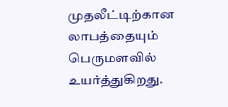முதலீட்டிற்கான லாபத்தையும் பெருமளவில் உயர்த்துகிறது.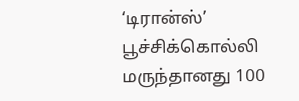‘டிரான்ஸ்’ பூச்சிக்கொல்லி மருந்தானது 100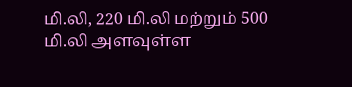மி.லி, 220 மி.லி மற்றும் 500 மி.லி அளவுள்ள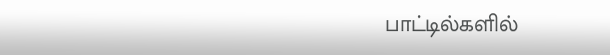பாட்டில்களில்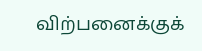விற்பனைக்குக்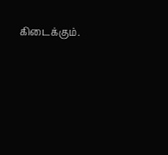கிடைக்கும்.